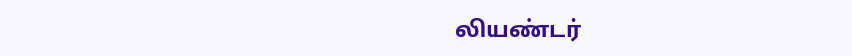லியண்டர்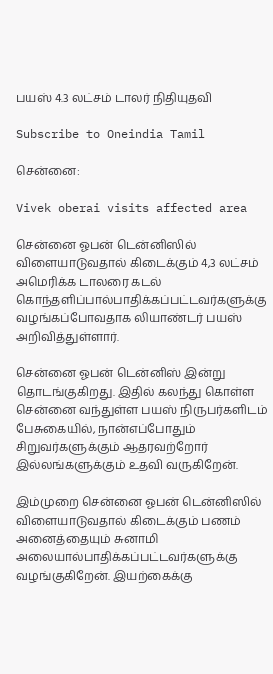பயஸ் 4.3 லட்சம் டாலர் நிதியுதவி

Subscribe to Oneindia Tamil

சென்னை:

Vivek oberai visits affected area

சென்னை ஓபன் டென்னிஸில் விளையாடுவதால் கிடைக்கும் 4,3 லட்சம் அமெரிக்க டாலரை கடல் கொந்தளிப்பால்பாதிக்கப்பட்டவர்களுக்கு வழங்கப்போவதாக லியாண்டர் பயஸ் அறிவித்துள்ளார்.

சென்னை ஓபன் டென்னிஸ் இன்று தொடங்குகிறது. இதில் கலந்து கொள்ள சென்னை வந்துள்ள பயஸ் நிருபர்களிடம் பேசுகையில், நான்எப்போதும் சிறுவர்களுக்கும் ஆதரவற்றோர் இல்லங்களுக்கும் உதவி வருகிறேன்.

இம்முறை சென்னை ஓபன் டென்னிஸில் விளையாடுவதால் கிடைக்கும் பணம் அனைத்தையும் சுனாமி அலையால்பாதிக்கப்பட்டவர்களுக்கு வழங்குகிறேன். இயற்கைக்கு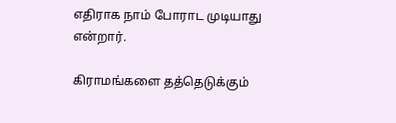எதிராக நாம் போராட முடியாது என்றார்.

கிராமங்களை தத்தெடுக்கும்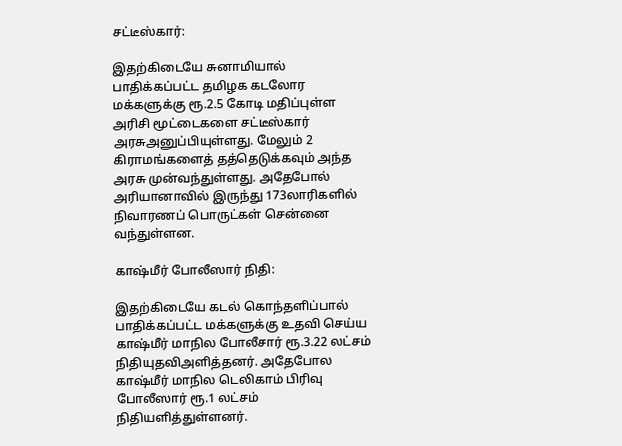சட்டீஸ்கார்:

இதற்கிடையே சுனாமியால் பாதிக்கப்பட்ட தமிழக கடலோர மக்களுக்கு ரூ.2.5 கோடி மதிப்புள்ள அரிசி மூட்டைகளை சட்டீஸ்கார் அரசுஅனுப்பியுள்ளது. மேலும் 2 கிராமங்களைத் தத்தெடுக்கவும் அந்த அரசு முன்வந்துள்ளது. அதேபோல் அரியானாவில் இருந்து 173லாரிகளில் நிவாரணப் பொருட்கள் சென்னை வந்துள்ளன.

காஷ்மீர் போலீஸார் நிதி:

இதற்கிடையே கடல் கொந்தளிப்பால் பாதிக்கப்பட்ட மக்களுக்கு உதவி செய்ய காஷ்மீர் மாநில போலீசார் ரூ.3.22 லட்சம் நிதியுதவிஅளித்தனர். அதேபோல காஷ்மீர் மாநில டெலிகாம் பிரிவு போலீஸார் ரூ.1 லட்சம் நிதியளித்துள்ளனர்.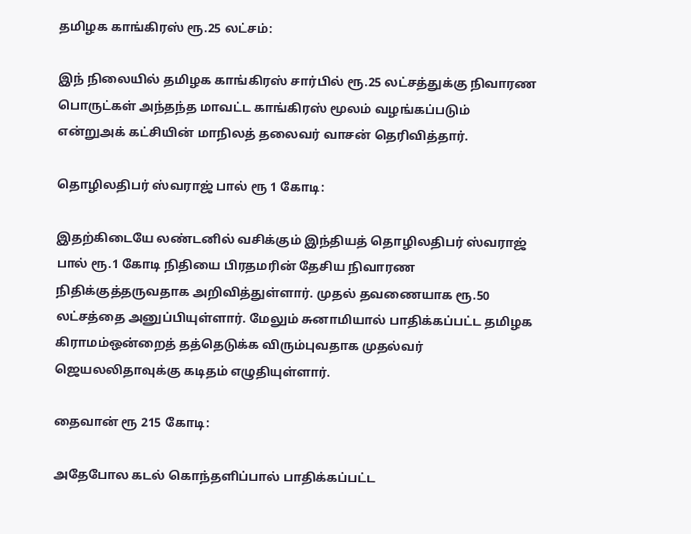தமிழக காங்கிரஸ் ரூ.25 லட்சம்:

இந் நிலையில் தமிழக காங்கிரஸ் சார்பில் ரூ.25 லட்சத்துக்கு நிவாரண பொருட்கள் அந்தந்த மாவட்ட காங்கிரஸ் மூலம் வழங்கப்படும் என்றுஅக் கட்சியின் மாநிலத் தலைவர் வாசன் தெரிவித்தார்.

தொழிலதிபர் ஸ்வராஜ் பால் ரூ 1 கோடி:

இதற்கிடையே லண்டனில் வசிக்கும் இந்தியத் தொழிலதிபர் ஸ்வராஜ் பால் ரூ.1 கோடி நிதியை பிரதமரின் தேசிய நிவாரண நிதிக்குத்தருவதாக அறிவித்துள்ளார். முதல் தவணையாக ரூ.50 லட்சத்தை அனுப்பியுள்ளார். மேலும் சுனாமியால் பாதிக்கப்பட்ட தமிழக கிராமம்ஒன்றைத் தத்தெடுக்க விரும்புவதாக முதல்வர் ஜெயலலிதாவுக்கு கடிதம் எழுதியுள்ளார்.

தைவான் ரூ 215 கோடி:

அதேபோல கடல் கொந்தளிப்பால் பாதிக்கப்பட்ட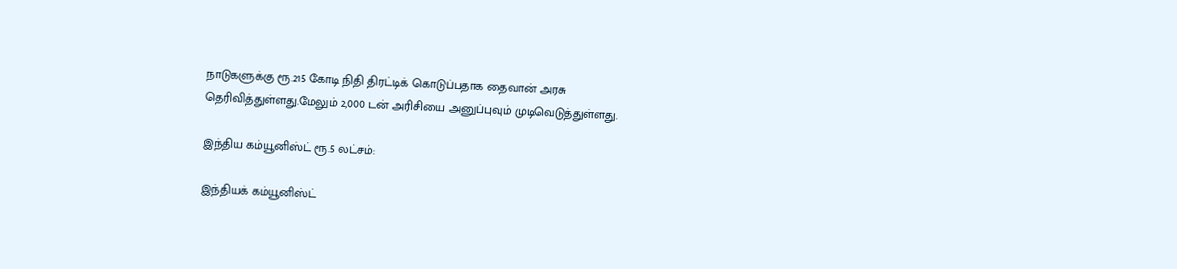நாடுகளுக்கு ரூ.215 கோடி நிதி திரட்டிக் கொடுப்பதாக தைவான் அரசு தெரிவித்துள்ளது.மேலும் 2,000 டன் அரிசியை அனுப்புவும் முடிவெடுத்துள்ளது.

இந்திய கம்யூனிஸ்ட் ரூ.5 லட்சம்:

இந்தியக் கம்யூனிஸ்ட்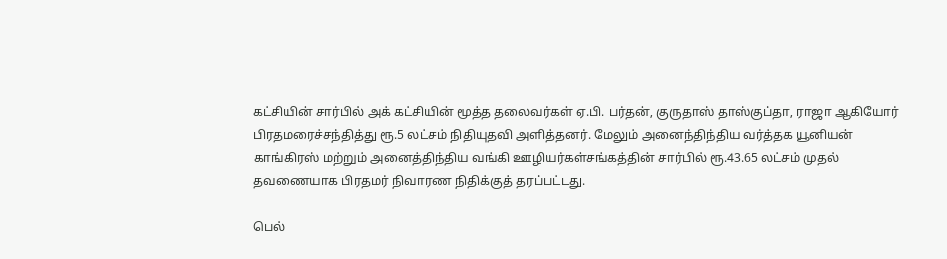கட்சியின் சார்பில் அக் கட்சியின் மூத்த தலைவர்கள் ஏ.பி. பர்தன், குருதாஸ் தாஸ்குப்தா, ராஜா ஆகியோர் பிரதமரைச்சந்தித்து ரூ.5 லட்சம் நிதியுதவி அளித்தனர். மேலும் அனைந்திந்திய வர்த்தக யூனியன் காங்கிரஸ் மற்றும் அனைத்திந்திய வங்கி ஊழியர்கள்சங்கத்தின் சார்பில் ரூ.43.65 லட்சம் முதல் தவணையாக பிரதமர் நிவாரண நிதிக்குத் தரப்பட்டது.

பெல்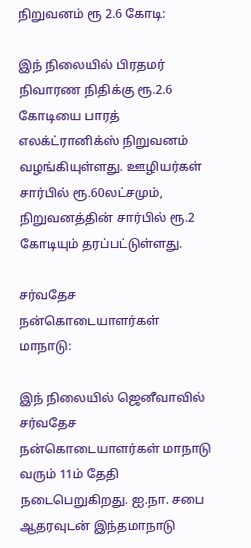நிறுவனம் ரூ 2.6 கோடி:

இந் நிலையில் பிரதமர் நிவாரண நிதிக்கு ரூ.2.6 கோடியை பாரத் எலக்ட்ரானிக்ஸ் நிறுவனம் வழங்கியுள்ளது. ஊழியர்கள் சார்பில் ரூ.60லட்சமும், நிறுவனத்தின் சார்பில் ரூ.2 கோடியும் தரப்பட்டுள்ளது.

சர்வதேச நன்கொடையாளர்கள் மாநாடு:

இந் நிலையில் ஜெனீவாவில் சர்வதேச நன்கொடையாளர்கள் மாநாடு வரும் 11ம் தேதி நடைபெறுகிறது. ஐ.நா. சபை ஆதரவுடன் இந்தமாநாடு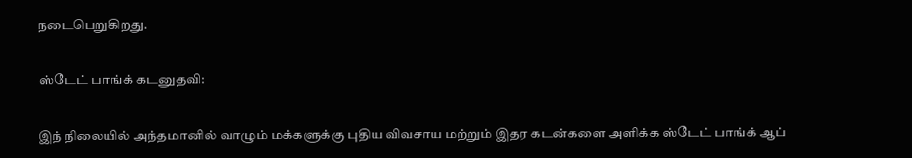நடைபெறுகிறது.

ஸ்டேட் பாங்க் கடனுதவி:

இந் நிலையில் அந்தமானில் வாழும் மக்களுக்கு புதிய விவசாய மற்றும் இதர கடன்களை அளிக்க ஸ்டேட் பாங்க் ஆப்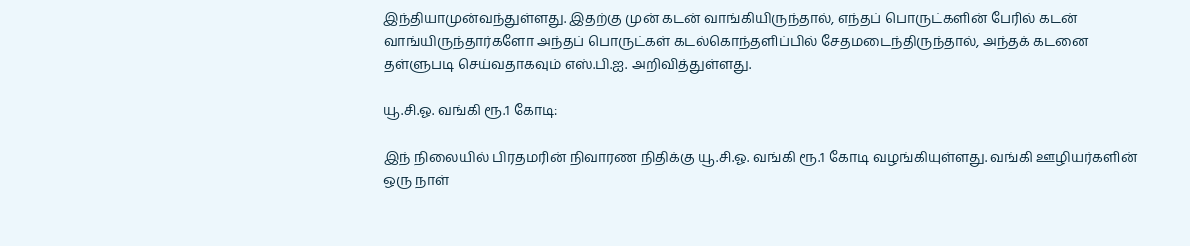இந்தியாமுன்வந்துள்ளது. இதற்கு முன் கடன் வாங்கியிருந்தால், எந்தப் பொருட்களின் பேரில் கடன் வாங்யிருந்தார்களோ அந்தப் பொருட்கள் கடல்கொந்தளிப்பில் சேதமடைந்திருந்தால், அந்தக் கடனை தள்ளுபடி செய்வதாகவும் எஸ்.பி.ஐ. அறிவித்துள்ளது.

யூ.சி.ஓ. வங்கி ரூ.1 கோடி:

இந் நிலையில் பிரதமரின் நிவாரண நிதிக்கு யூ.சி.ஓ. வங்கி ரூ.1 கோடி வழங்கியுள்ளது. வங்கி ஊழியர்களின் ஒரு நாள்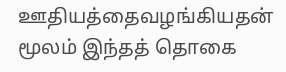ஊதியத்தைவழங்கியதன் மூலம் இந்தத் தொகை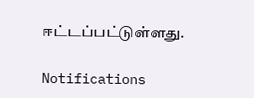ஈட்டப்பட்டுள்ளது.

Notifications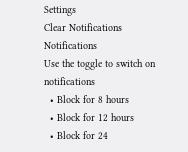Settings
Clear Notifications
Notifications
Use the toggle to switch on notifications
  • Block for 8 hours
  • Block for 12 hours
  • Block for 24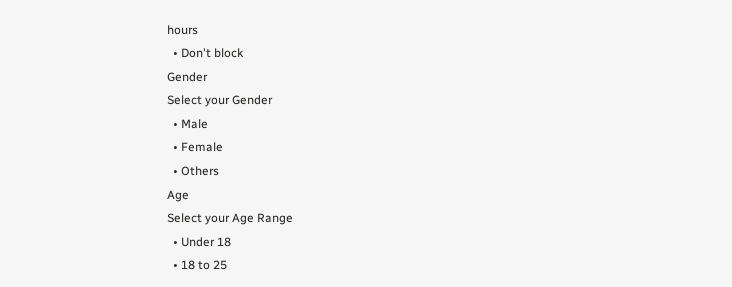hours
  • Don't block
Gender
Select your Gender
  • Male
  • Female
  • Others
Age
Select your Age Range
  • Under 18
  • 18 to 25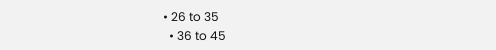• 26 to 35
  • 36 to 45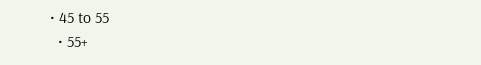• 45 to 55
  • 55+